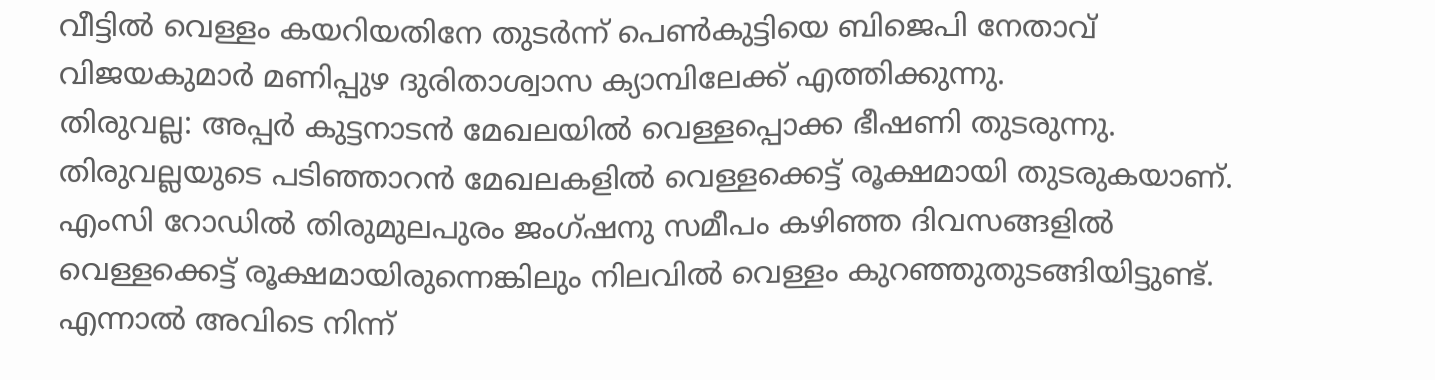വീട്ടിൽ വെള്ളം കയറിയതിനേ തുടർന്ന് പെൺകുട്ടിയെ ബിജെപി നേതാവ് വിജയകുമാർ മണിപ്പുഴ ദുരിതാശ്വാസ ക്യാമ്പിലേക്ക് എത്തിക്കുന്നു.
തിരുവല്ല: അപ്പർ കുട്ടനാടൻ മേഖലയിൽ വെള്ളപ്പൊക്ക ഭീഷണി തുടരുന്നു. തിരുവല്ലയുടെ പടിഞ്ഞാറൻ മേഖലകളിൽ വെള്ളക്കെട്ട് രൂക്ഷമായി തുടരുകയാണ്. എംസി റോഡിൽ തിരുമുലപുരം ജംഗ്ഷനു സമീപം കഴിഞ്ഞ ദിവസങ്ങളിൽ വെള്ളക്കെട്ട് രൂക്ഷമായിരുന്നെങ്കിലും നിലവിൽ വെള്ളം കുറഞ്ഞുതുടങ്ങിയിട്ടുണ്ട്. എന്നാൽ അവിടെ നിന്ന്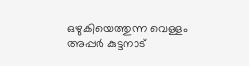ഒഴുകിയെത്തുന്ന വെള്ളം അപ്പർ കുട്ടനാട്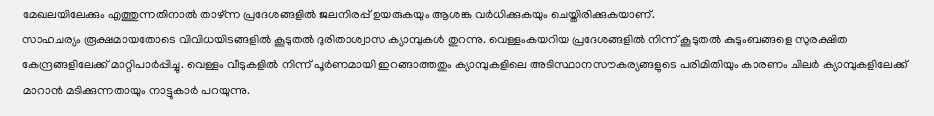മേഖലയിലേക്കും എത്തുന്നതിനാൽ താഴ്ന്ന പ്രദേശങ്ങളിൽ ജലനിരപ്പ് ഉയരുകയും ആശങ്ക വർധിക്കുകയും ചെയ്തിരിക്കുകയാണ്.
സാഹചര്യം രൂക്ഷമായതോടെ വിവിധയിടങ്ങളിൽ കൂടുതൽ ദുരിതാശ്വാസ ക്യാമ്പുകൾ തുറന്നു. വെള്ളംകയറിയ പ്രദേശങ്ങളിൽ നിന്ന് കൂടുതൽ കുടുംബങ്ങളെ സുരക്ഷിത കേന്ദ്രങ്ങളിലേക്ക് മാറ്റിപാർപ്പിച്ചു. വെള്ളം വീടുകളിൽ നിന്ന് പൂർണമായി ഇറങ്ങാത്തതും ക്യാമ്പുകളിലെ അടിസ്ഥാനസൗകര്യങ്ങളുടെ പരിമിതിയും കാരണം ചിലർ ക്യാമ്പുകളിലേക്ക് മാറാൻ മടിക്കുന്നതായും നാട്ടുകാർ പറയുന്നു.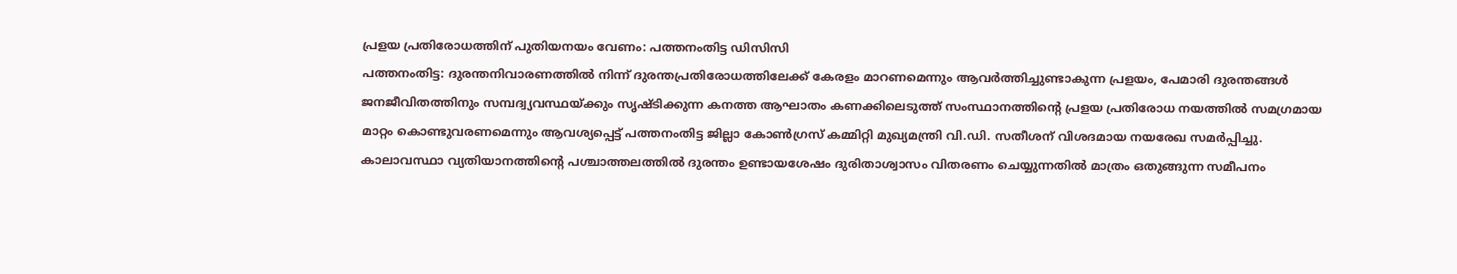പ്രളയ പ്രതിരോധത്തിന് പുതിയനയം വേണം: പത്തനംതിട്ട ഡിസിസി
പത്തനംതിട്ട: ദുരന്തനിവാരണത്തിൽ നിന്ന് ദുരന്തപ്രതിരോധത്തിലേക്ക് കേരളം മാറണമെന്നും ആവർത്തിച്ചുണ്ടാകുന്ന പ്രളയം, പേമാരി ദുരന്തങ്ങൾ ജനജീവിതത്തിനും സമ്പദ്വ്യവസ്ഥയ്ക്കും സൃഷ്ടിക്കുന്ന കനത്ത ആഘാതം കണക്കിലെടുത്ത് സംസ്ഥാനത്തിന്റെ പ്രളയ പ്രതിരോധ നയത്തിൽ സമഗ്രമായ മാറ്റം കൊണ്ടുവരണമെന്നും ആവശ്യപ്പെട്ട് പത്തനംതിട്ട ജില്ലാ കോൺഗ്രസ് കമ്മിറ്റി മുഖ്യമന്ത്രി വി.ഡി. സതീശന് വിശദമായ നയരേഖ സമർപ്പിച്ചു.
കാലാവസ്ഥാ വ്യതിയാനത്തിന്റെ പശ്ചാത്തലത്തിൽ ദുരന്തം ഉണ്ടായശേഷം ദുരിതാശ്വാസം വിതരണം ചെയ്യുന്നതിൽ മാത്രം ഒതുങ്ങുന്ന സമീപനം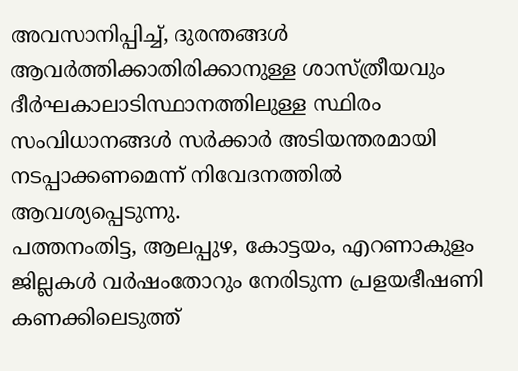അവസാനിപ്പിച്ച്, ദുരന്തങ്ങൾ ആവർത്തിക്കാതിരിക്കാനുള്ള ശാസ്ത്രീയവും ദീർഘകാലാടിസ്ഥാനത്തിലുള്ള സ്ഥിരം സംവിധാനങ്ങൾ സർക്കാർ അടിയന്തരമായി നടപ്പാക്കണമെന്ന് നിവേദനത്തിൽ ആവശ്യപ്പെടുന്നു.
പത്തനംതിട്ട, ആലപ്പുഴ, കോട്ടയം, എറണാകുളം ജില്ലകൾ വർഷംതോറും നേരിടുന്ന പ്രളയഭീഷണി കണക്കിലെടുത്ത്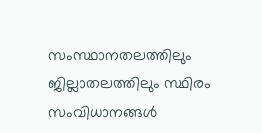സംസ്ഥാനതലത്തിലും ജില്ലാതലത്തിലും സ്ഥിരം സംവിധാനങ്ങൾ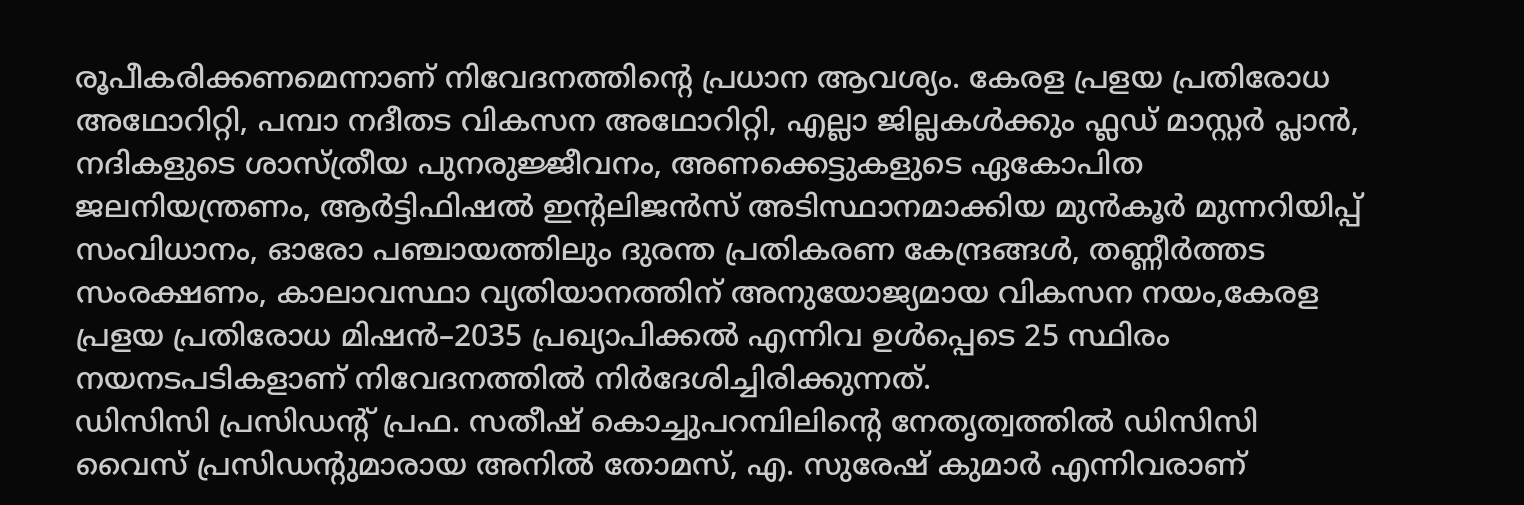രൂപീകരിക്കണമെന്നാണ് നിവേദനത്തിന്റെ പ്രധാന ആവശ്യം. കേരള പ്രളയ പ്രതിരോധ അഥോറിറ്റി, പമ്പാ നദീതട വികസന അഥോറിറ്റി, എല്ലാ ജില്ലകൾക്കും ഫ്ലഡ് മാസ്റ്റർ പ്ലാൻ, നദികളുടെ ശാസ്ത്രീയ പുനരുജ്ജീവനം, അണക്കെട്ടുകളുടെ ഏകോപിത ജലനിയന്ത്രണം, ആർട്ടിഫിഷൽ ഇന്റലിജൻസ് അടിസ്ഥാനമാക്കിയ മുൻകൂർ മുന്നറിയിപ്പ് സംവിധാനം, ഓരോ പഞ്ചായത്തിലും ദുരന്ത പ്രതികരണ കേന്ദ്രങ്ങൾ, തണ്ണീർത്തട സംരക്ഷണം, കാലാവസ്ഥാ വ്യതിയാനത്തിന് അനുയോജ്യമായ വികസന നയം,കേരള പ്രളയ പ്രതിരോധ മിഷൻ–2035 പ്രഖ്യാപിക്കൽ എന്നിവ ഉൾപ്പെടെ 25 സ്ഥിരം നയനടപടികളാണ് നിവേദനത്തിൽ നിർദേശിച്ചിരിക്കുന്നത്.
ഡിസിസി പ്രസിഡന്റ് പ്രഫ. സതീഷ് കൊച്ചുപറമ്പിലിന്റെ നേതൃത്വത്തിൽ ഡിസിസി വൈസ് പ്രസിഡന്റുമാരായ അനിൽ തോമസ്, എ. സുരേഷ് കുമാർ എന്നിവരാണ്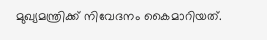മുഖ്യമന്ത്രിക്ക് നിവേദനം കൈമാറിയത്.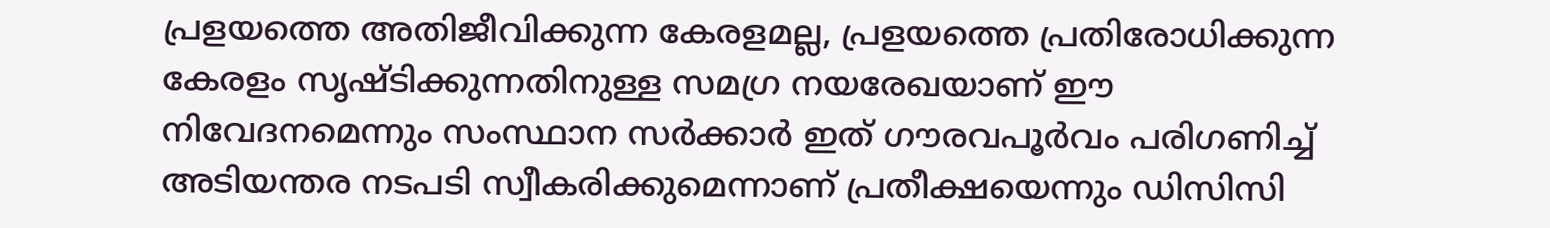പ്രളയത്തെ അതിജീവിക്കുന്ന കേരളമല്ല, പ്രളയത്തെ പ്രതിരോധിക്കുന്ന കേരളം സൃഷ്ടിക്കുന്നതിനുള്ള സമഗ്ര നയരേഖയാണ് ഈ നിവേദനമെന്നും സംസ്ഥാന സർക്കാർ ഇത് ഗൗരവപൂർവം പരിഗണിച്ച് അടിയന്തര നടപടി സ്വീകരിക്കുമെന്നാണ് പ്രതീക്ഷയെന്നും ഡിസിസി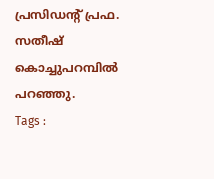പ്രസിഡന്റ് പ്രഫ. സതീഷ് കൊച്ചുപറമ്പിൽ പറഞ്ഞു.
Tags :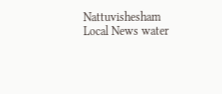Nattuvishesham Local News water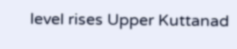level rises Upper Kuttanad